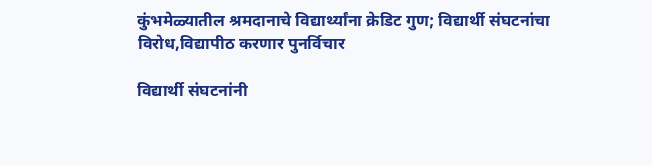कुंभमेळ्यातील श्रमदानाचे विद्यार्थ्यांना क्रेडिट गुण; विद्यार्थी संघटनांचा विरोध,विद्यापीठ करणार पुनर्विचार

विद्यार्थी संघटनांनी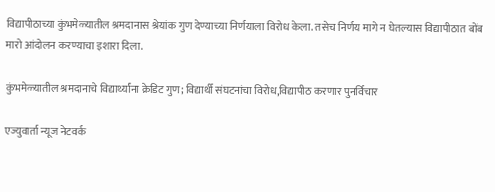विद्यापीठाच्या कुंभमेळ्यातील श्रमदानास श्रेयांक गुण देण्याच्या निर्णयाला विरोध केला. तसेच निर्णय मागे न घेतल्यास विद्यापीठात बोंब मारो आंदोलन करण्याचा इशारा दिला.

कुंभमेळ्यातील श्रमदानाचे विद्यार्थ्यांना क्रेडिट गुण; विद्यार्थी संघटनांचा विरोध,विद्यापीठ करणार पुनर्विचार

एज्युवार्ता न्यूज नेटवर्क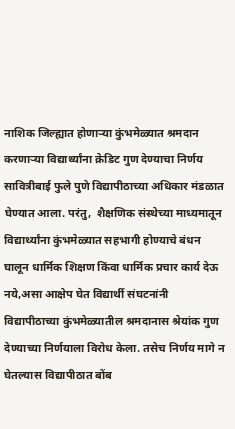नाशिक जिल्ह्यात होणाऱ्या कुंभमेळ्यात श्रमदान करणाऱ्या विद्यार्थ्यांना क्रेडिट गुण देण्याचा निर्णय सावित्रीबाई फुले पुणे विद्यापीठाच्या अधिकार मंडळात घेण्यात आला. परंतु,  शैक्षणिक संस्थेच्या माध्यमातून विद्यार्थ्यांना कुंभमेळ्यात सहभागी होण्याचे बंधन घालून धार्मिक शिक्षण किंवा धार्मिक प्रचार कार्य देऊ नये,असा आक्षेप घेत विद्यार्थी संघटनांनी विद्यापीठाच्या कुंभमेळ्यातील श्रमदानास श्रेयांक गुण देण्याच्या निर्णयाला विरोध केला. तसेच निर्णय मागे न घेतल्यास विद्यापीठात बोंब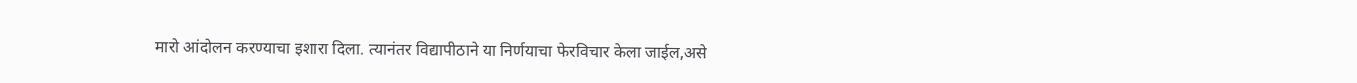मारो आंदोलन करण्याचा इशारा दिला. त्यानंतर विद्यापीठाने या निर्णयाचा फेरविचार केला जाईल,असे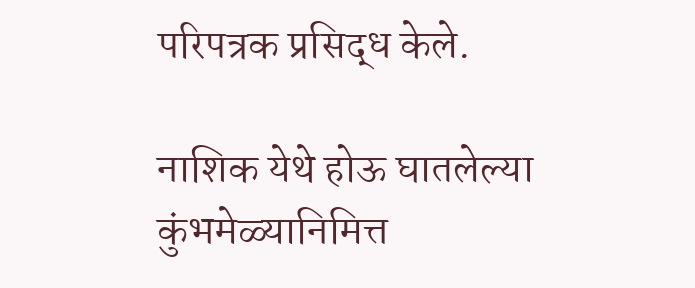परिपत्रक प्रसिद्ध केले.

नाशिक येथे होऊ घातलेल्या कुंभमेळ्यानिमित्त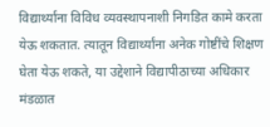विद्यार्थ्यांना विविध व्यवस्थापनाशी निगडित कामे करता येऊ शकतात. त्यातून विद्यार्थ्यांना अनेक गोष्टींचे शिक्षण घेता येऊ शकते, या उद्देशाने विद्यापीठाच्या अधिकार मंडळात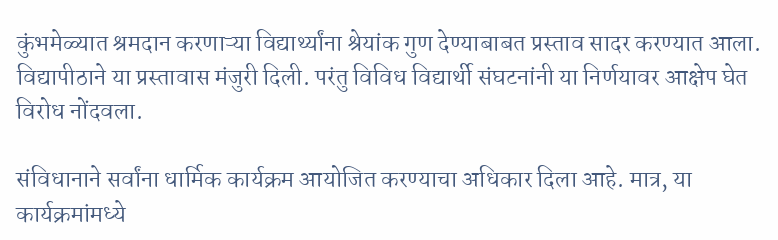कुंभमेळ्यात श्रमदान करणाऱ्या विद्यार्थ्यांना श्रेयांक गुण देण्याबाबत प्रस्ताव सादर करण्यात आला. विद्यापीठाने या प्रस्तावास मंजुरी दिली. परंतु विविध विद्यार्थी संघटनांनी या निर्णयावर आक्षेप घेत विरोध नोंदवला.

संविधानाने सर्वांना धार्मिक कार्यक्रम आयोजित करण्याचा अधिकार दिला आहे. मात्र, या कार्यक्रमांमध्ये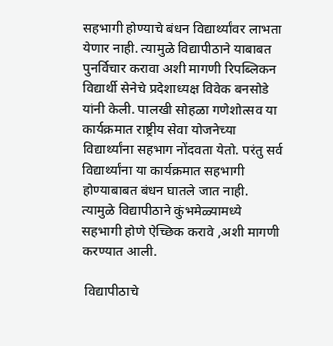सहभागी होण्याचे बंधन विद्यार्थ्यांवर लाभता येणार नाही. त्यामुळे विद्यापीठाने याबाबत पुनर्विचार करावा अशी मागणी रिपब्लिकन विद्यार्थी सेनेचे प्रदेशाध्यक्ष विवेक बनसोडे यांनी केली. पालखी सोहळा गणेशोत्सव या कार्यक्रमात राष्ट्रीय सेवा योजनेच्या विद्यार्थ्यांना सहभाग नोंदवता येतो. परंतु सर्व विद्यार्थ्यांना या कार्यक्रमात सहभागी होण्याबाबत बंधन घातले जात नाही. त्यामुळे विद्यापीठाने कुंभमेळ्यामध्ये सहभागी होणे ऐच्छिक करावे ,अशी मागणी करण्यात आली.

 विद्यापीठाचे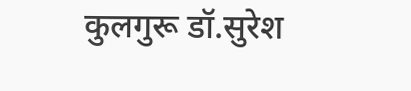कुलगुरू डॉ.सुरेश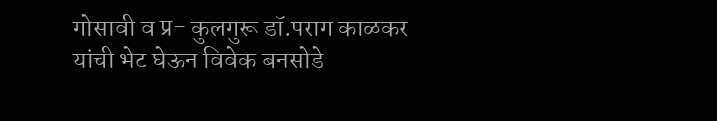गोसावी व प्र- कुलगुरू डॉ.पराग काळकर यांची भेट घेऊन विवेक बनसोडे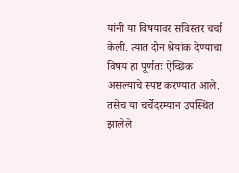यांनी या विषयावर सविस्तर चर्चा केली. त्यात दोन श्रेयांक देण्याचा विषय हा पूर्णतः ऐच्छिक असल्याचे स्पष्ट करण्यात आले. तसेच या चर्चेदरम्यान उपस्थित झालेले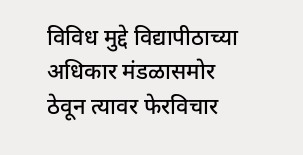विविध मुद्दे विद्यापीठाच्या अधिकार मंडळासमोर ठेवून त्यावर फेरविचार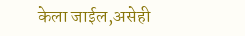केला जाईल,असेही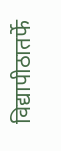विद्यापीठातर्फे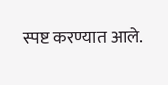स्पष्ट करण्यात आले.